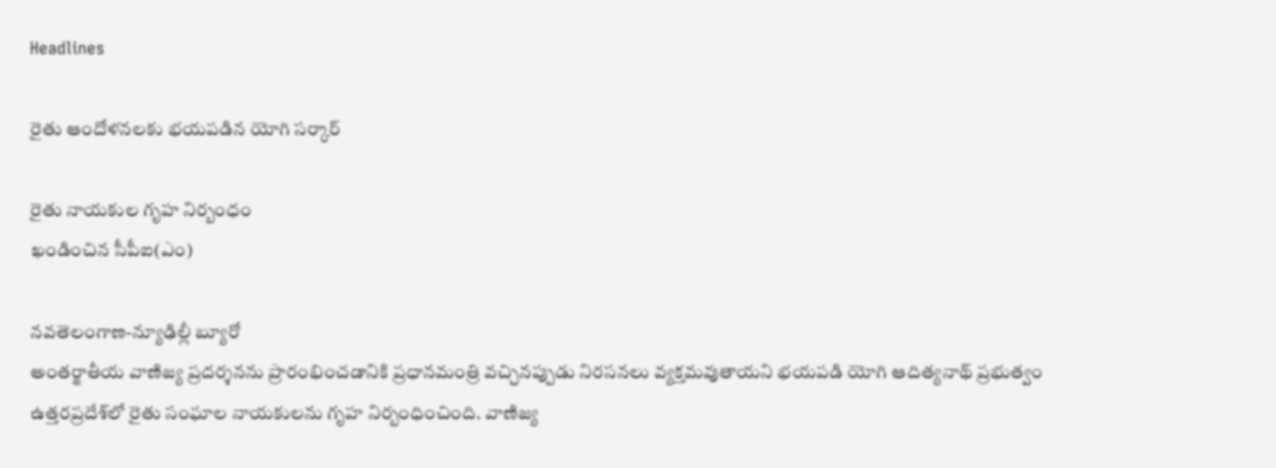Headlines

రైతు ఆందోళనలకు భయపడిన యోగి సర్కార్‌

రైతు నాయకుల గృహ నిర్బంధం
ఖండించిన సీపీఐ(ఎం)

నవతెలంగాణ-న్యూఢిల్లీ బ్యూరో
అంతర్జాతీయ వాణిజ్య ప్రదర్శనను ప్రారంభించడానికి ప్రధానమంత్రి వచ్చినప్పుడు నిరసనలు వ్యక్తమవుతాయని భయపడి యోగి ఆదిత్యనాథ్‌ ప్రభుత్వం ఉత్తరప్రదేశ్‌లో రైతు సంఘాల నాయకులను గృహ నిర్బంధించింది. వాణిజ్య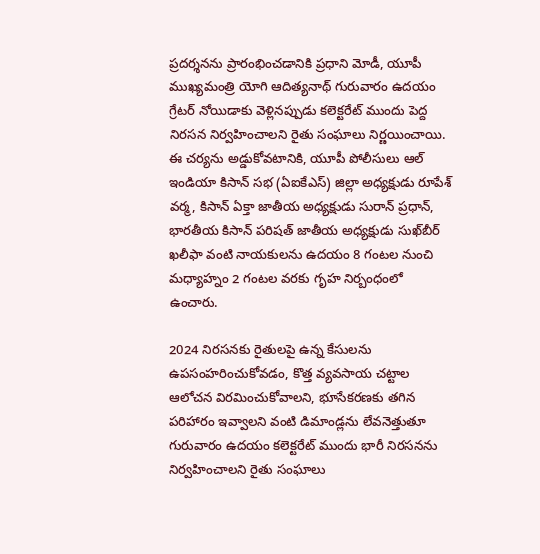ప్రదర్శనను ప్రారంభించడానికి ప్రధాని మోడీ, యూపీ ముఖ్యమంత్రి యోగి ఆదిత్యనాథ్‌ గురువారం ఉదయం గ్రేటర్‌ నోయిడాకు వెళ్లినప్పుడు కలెక్టరేట్‌ ముందు పెద్ద నిరసన నిర్వహించాలని రైతు సంఘాలు నిర్ణయించాయి. ఈ చర్యను అడ్డుకోవటానికి, యూపీ పోలీసులు ఆల్‌ ఇండియా కిసాన్‌ సభ (ఏఐకేఎస్‌) జిల్లా అధ్యక్షుడు రూపేశ్‌ వర్మ, కిసాన్‌ ఏక్తా జాతీయ అధ్యక్షుడు సురాన్‌ ప్రధాన్‌, భారతీయ కిసాన్‌ పరిషత్‌ జాతీయ అధ్యక్షుడు సుఖ్‌బీర్‌ ఖలీఫా వంటి నాయకులను ఉదయం 8 గంటల నుంచి మధ్యాహ్నం 2 గంటల వరకు గృహ నిర్బంధంలో ఉంచారు.

2024 నిరసనకు రైతులపై ఉన్న కేసులను ఉపసంహరించుకోవడం, కొత్త వ్యవసాయ చట్టాల ఆలోచన విరమించుకోవాలని, భూసేకరణకు తగిన పరిహారం ఇవ్వాలని వంటి డిమాండ్లను లేవనెత్తుతూ గురువారం ఉదయం కలెక్టరేట్‌ ముందు భారీ నిరసనను నిర్వహించాలని రైతు సంఘాలు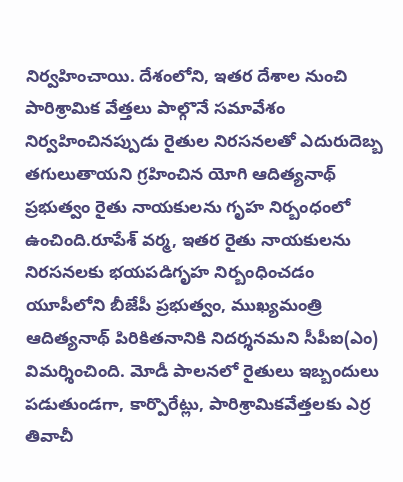నిర్వహించాయి. దేశంలోని, ఇతర దేశాల నుంచి పారిశ్రామిక వేత్తలు పాల్గొనే సమావేశం నిర్వహించినప్పుడు రైతుల నిరసనలతో ఎదురుదెబ్బ తగులుతాయని గ్రహించిన యోగి ఆదిత్యనాథ్‌ ప్రభుత్వం రైతు నాయకులను గృహ నిర్బంధంలో ఉంచింది.రూపేశ్‌ వర్మ, ఇతర రైతు నాయకులను నిరసనలకు భయపడిగృహ నిర్బంధించడం యూపీలోని బీజేపీ ప్రభుత్వం, ముఖ్యమంత్రి ఆదిత్యనాథ్‌ పిరికితనానికి నిదర్శనమని సీపీఐ(ఎం) విమర్శించింది. మోడీ పాలనలో రైతులు ఇబ్బందులు పడుతుండగా, కార్పొరేట్లు, పారిశ్రామికవేత్తలకు ఎర్ర తివాచీ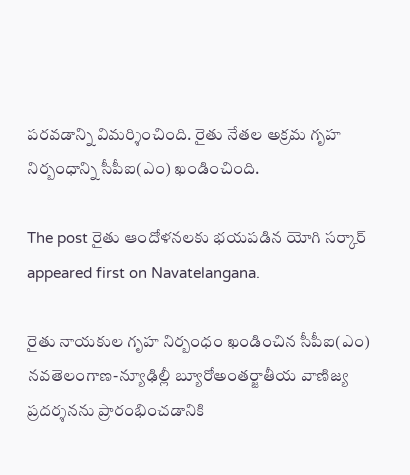పరవడాన్ని విమర్శించింది. రైతు నేతల అక్రమ గృహ నిర్బంధాన్ని సీపీఐ(ఎం) ఖండించింది.

The post రైతు ఆందోళనలకు భయపడిన యోగి సర్కార్‌ appeared first on Navatelangana.

రైతు నాయకుల గృహ నిర్బంధం ఖండించిన సీపీఐ(ఎం) నవతెలంగాణ-న్యూఢిల్లీ బ్యూరోఅంతర్జాతీయ వాణిజ్య ప్రదర్శనను ప్రారంభించడానికి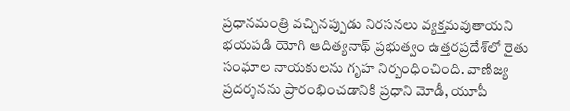ప్రధానమంత్రి వచ్చినప్పుడు నిరసనలు వ్యక్తమవుతాయని భయపడి యోగి ఆదిత్యనాథ్‌ ప్రభుత్వం ఉత్తరప్రదేశ్‌లో రైతు సంఘాల నాయకులను గృహ నిర్బంధించింది. వాణిజ్య ప్రదర్శనను ప్రారంభించడానికి ప్రధాని మోడీ, యూపీ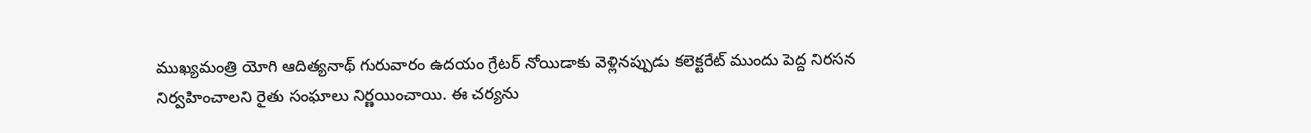ముఖ్యమంత్రి యోగి ఆదిత్యనాథ్‌ గురువారం ఉదయం గ్రేటర్‌ నోయిడాకు వెళ్లినప్పుడు కలెక్టరేట్‌ ముందు పెద్ద నిరసన నిర్వహించాలని రైతు సంఘాలు నిర్ణయించాయి. ఈ చర్యను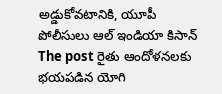అడ్డుకోవటానికి, యూపీ పోలీసులు ఆల్‌ ఇండియా కిసాన్‌
The post రైతు ఆందోళనలకు భయపడిన యోగి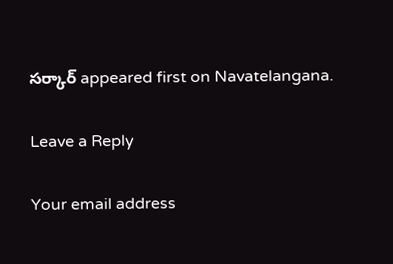సర్కార్‌ appeared first on Navatelangana.

Leave a Reply

Your email address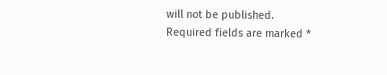will not be published. Required fields are marked *